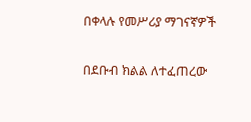በቀላሉ የመሥሪያ ማገናኛዎች

በደቡብ ክልል ለተፈጠረው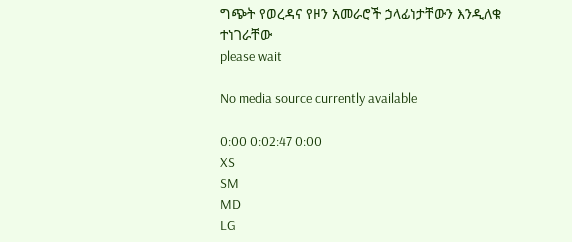ግጭት የወረዳና የዞን አመራሮች ኃላፊነታቸውን እንዲለቁ ተነገራቸው
please wait

No media source currently available

0:00 0:02:47 0:00
XS
SM
MD
LG